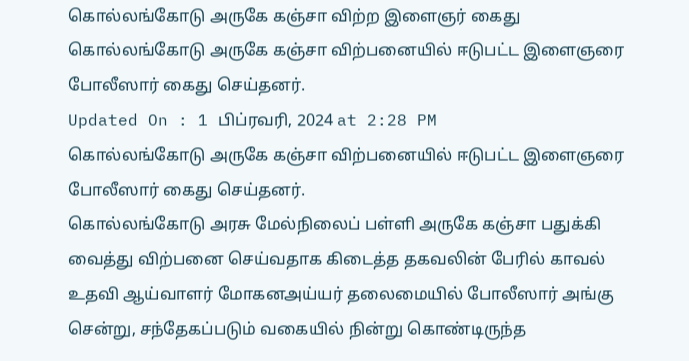கொல்லங்கோடு அருகே கஞ்சா விற்ற இளைஞர் கைது
கொல்லங்கோடு அருகே கஞ்சா விற்பனையில் ஈடுபட்ட இளைஞரை போலீஸார் கைது செய்தனர்.
Updated On : 1 பிப்ரவரி, 2024 at 2:28 PM
கொல்லங்கோடு அருகே கஞ்சா விற்பனையில் ஈடுபட்ட இளைஞரை போலீஸார் கைது செய்தனர்.
கொல்லங்கோடு அரசு மேல்நிலைப் பள்ளி அருகே கஞ்சா பதுக்கி வைத்து விற்பனை செய்வதாக கிடைத்த தகவலின் பேரில் காவல் உதவி ஆய்வாளர் மோகனஅய்யர் தலைமையில் போலீஸார் அங்கு சென்று, சந்தேகப்படும் வகையில் நின்று கொண்டிருந்த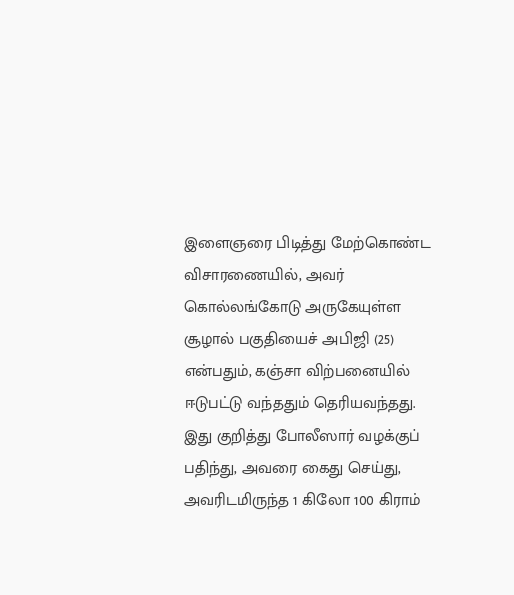இளைஞரை பிடித்து மேற்கொண்ட விசாரணையில், அவர் கொல்லங்கோடு அருகேயுள்ள சூழால் பகுதியைச் அபிஜி (25) என்பதும், கஞ்சா விற்பனையில் ஈடுபட்டு வந்ததும் தெரியவந்தது. இது குறித்து போலீஸார் வழக்குப் பதிந்து, அவரை கைது செய்து, அவரிடமிருந்த 1 கிலோ 100 கிராம்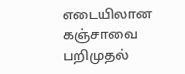எடையிலான கஞ்சாவை பறிமுதல்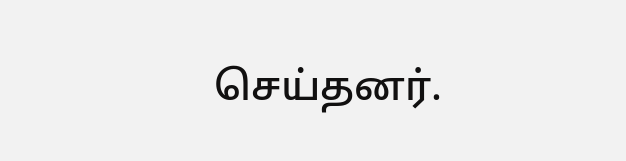செய்தனர்.